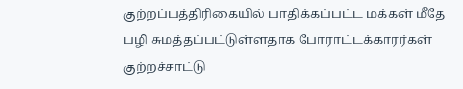குற்றப்பத்திரிகையில் பாதிக்கப்பட்ட மக்கள் மீதே பழி சுமத்தப்பட்டுள்ளதாக போராட்டக்காரர்கள் குற்றச்சாட்டு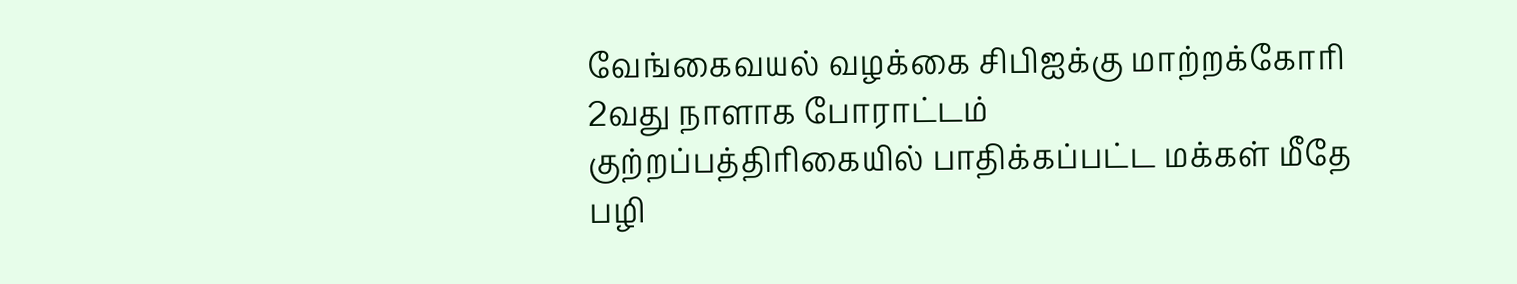வேங்கைவயல் வழக்கை சிபிஐக்கு மாற்றக்கோரி 2வது நாளாக போராட்டம்
குற்றப்பத்திரிகையில் பாதிக்கப்பட்ட மக்கள் மீதே பழி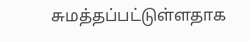சுமத்தப்பட்டுள்ளதாக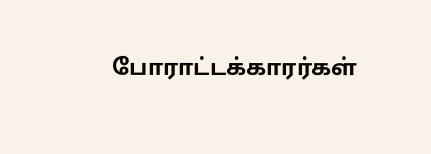போராட்டக்காரர்கள்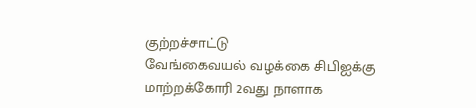குற்றச்சாட்டு
வேங்கைவயல் வழக்கை சிபிஐக்கு மாற்றக்கோரி 2வது நாளாக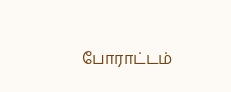போராட்டம்